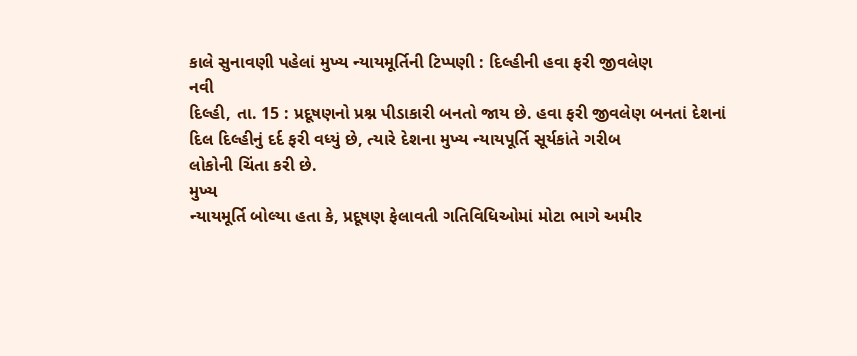કાલે સુનાવણી પહેલાં મુખ્ય ન્યાયમૂર્તિની ટિપ્પણી : દિલ્હીની હવા ફરી જીવલેણ
નવી
દિલ્હી, તા. 15 : પ્રદૂષણનો પ્રશ્ન પીડાકારી બનતો જાય છે. હવા ફરી જીવલેણ બનતાં દેશનાં
દિલ દિલ્હીનું દર્દ ફરી વધ્યું છે, ત્યારે દેશના મુખ્ય ન્યાયપૂર્તિ સૂર્યકાંતે ગરીબ
લોકોની ચિંતા કરી છે.
મુખ્ય
ન્યાયમૂર્તિ બોલ્યા હતા કે, પ્રદૂષણ ફેલાવતી ગતિવિધિઓમાં મોટા ભાગે અમીર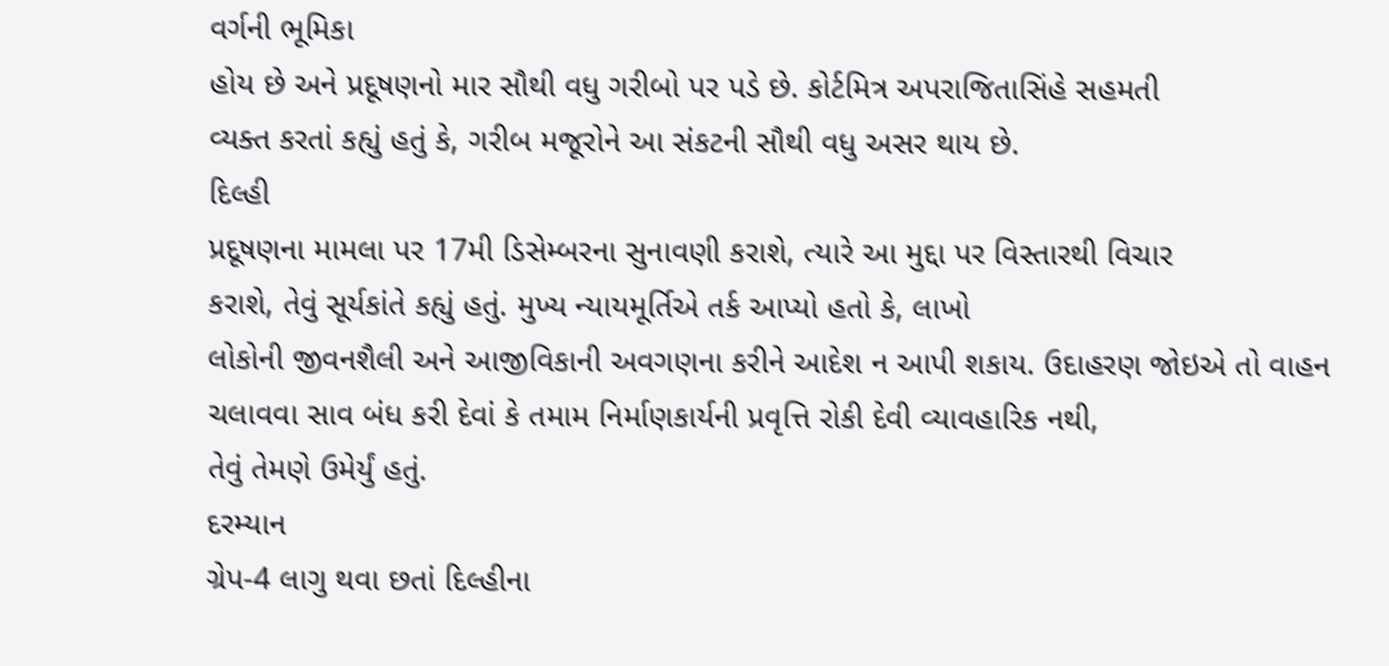વર્ગની ભૂમિકા
હોય છે અને પ્રદૂષણનો માર સૌથી વધુ ગરીબો પર પડે છે. કોર્ટમિત્ર અપરાજિતાસિંહે સહમતી
વ્યક્ત કરતાં કહ્યું હતું કે, ગરીબ મજૂરોને આ સંકટની સૌથી વધુ અસર થાય છે.
દિલ્હી
પ્રદૂષણના મામલા પર 17મી ડિસેમ્બરના સુનાવણી કરાશે, ત્યારે આ મુદ્દા પર વિસ્તારથી વિચાર
કરાશે, તેવું સૂર્યકાંતે કહ્યું હતું. મુખ્ય ન્યાયમૂર્તિએ તર્ક આપ્યો હતો કે, લાખો
લોકોની જીવનશૈલી અને આજીવિકાની અવગણના કરીને આદેશ ન આપી શકાય. ઉદાહરણ જોઇએ તો વાહન
ચલાવવા સાવ બંધ કરી દેવાં કે તમામ નિર્માણકાર્યની પ્રવૃત્તિ રોકી દેવી વ્યાવહારિક નથી,
તેવું તેમણે ઉમેર્યું હતું.
દરમ્યાન
ગ્રેપ-4 લાગુ થવા છતાં દિલ્હીના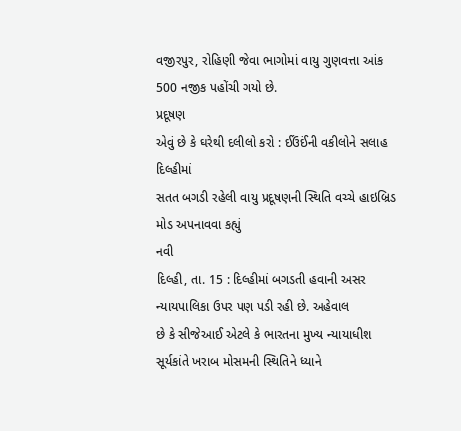વજીરપુર, રોહિણી જેવા ભાગોમાં વાયુ ગુણવત્તા આંક
500 નજીક પહોંચી ગયો છે.
પ્રદૂષણ
એવું છે કે ઘરેથી દલીલો કરો : ઈઉંઈંની વકીલોને સલાહ
દિલ્હીમાં
સતત બગડી રહેલી વાયુ પ્રદૂષણની સ્થિતિ વચ્ચે હાઇબ્રિડ મોડ અપનાવવા કહ્યું
નવી
દિલ્હી, તા. 15 : દિલ્હીમાં બગડતી હવાની અસર ન્યાયપાલિકા ઉપર પણ પડી રહી છે. અહેવાલ
છે કે સીજેઆઈ એટલે કે ભારતના મુખ્ય ન્યાયાધીશ સૂર્યકાંતે ખરાબ મોસમની સ્થિતિને ધ્યાને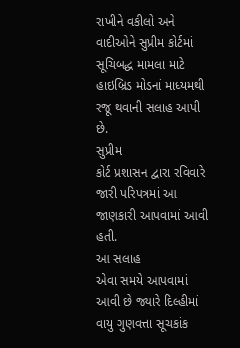રાખીને વકીલો અને વાદીઓને સુપ્રીમ કોર્ટમાં સૂચિબદ્ધ મામલા માટે હાઇબ્રિડ મોડનાં માધ્યમથી
રજૂ થવાની સલાહ આપી છે.
સુપ્રીમ
કોર્ટ પ્રશાસન દ્વારા રવિવારે જારી પરિપત્રમાં આ જાણકારી આપવામાં આવી હતી.
આ સલાહ
એવા સમયે આપવામાં આવી છે જ્યારે દિલ્હીમાં વાયુ ગુણવત્તા સૂચકાંક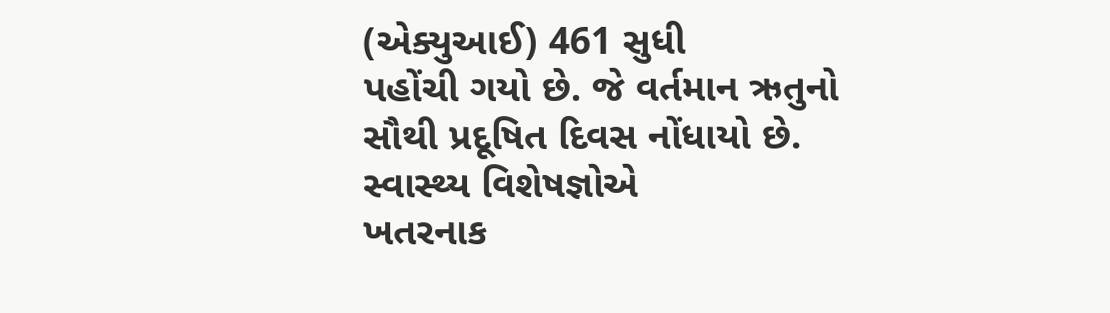(એક્યુઆઈ) 461 સુધી
પહોંચી ગયો છે. જે વર્તમાન ઋતુનો સૌથી પ્રદૂષિત દિવસ નોંધાયો છે. સ્વાસ્થ્ય વિશેષજ્ઞોએ
ખતરનાક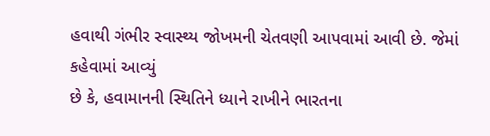હવાથી ગંભીર સ્વાસ્થ્ય જોખમની ચેતવણી આપવામાં આવી છે. જેમાં કહેવામાં આવ્યું
છે કે, હવામાનની સ્થિતિને ધ્યાને રાખીને ભારતના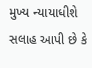મુખ્ય ન્યાયાધીશે સલાહ આપી છે કે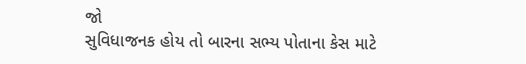જો
સુવિધાજનક હોય તો બારના સભ્ય પોતાના કેસ માટે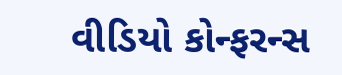વીડિયો કોન્ફરન્સ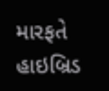મારફતે હાઇબ્રિડ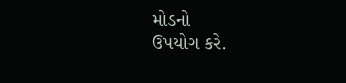મોડનો
ઉપયોગ કરે.